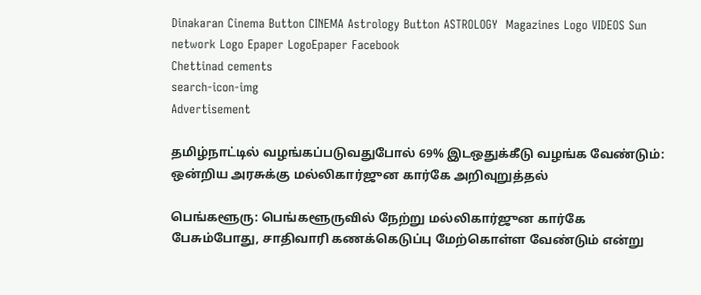Dinakaran Cinema Button CINEMA Astrology Button ASTROLOGY  Magazines Logo VIDEOS Sun network Logo Epaper LogoEpaper Facebook
Chettinad cements
search-icon-img
Advertisement

தமிழ்நாட்டில் வழங்கப்படுவதுபோல் 69% இடஒதுக்கீடு வழங்க வேண்டும்: ஒன்றிய அரசுக்கு மல்லிகார்ஜுன கார்கே அறிவுறுத்தல்

பெங்களூரு: பெங்களூருவில் நேற்று மல்லிகார்ஜுன கார்கே பேசும்போது, சாதிவாரி கணக்கெடுப்பு மேற்கொள்ள வேண்டும் என்று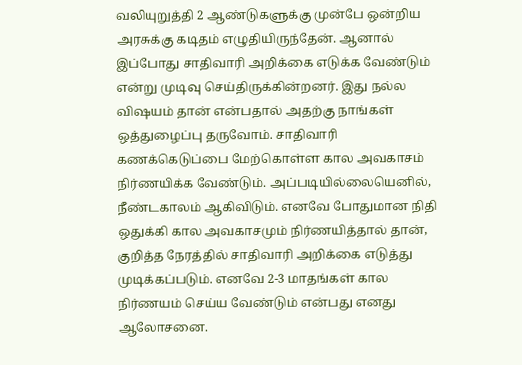வலியுறுத்தி 2 ஆண்டுகளுக்கு முன்பே ஒன்றிய அரசுக்கு கடிதம் எழுதியிருந்தேன். ஆனால் இப்போது சாதிவாரி அறிக்கை எடுக்க வேண்டும் என்று முடிவு செய்திருக்கின்றனர். இது நல்ல விஷயம் தான் என்பதால் அதற்கு நாங்கள் ஒத்துழைப்பு தருவோம். சாதிவாரி கணக்கெடுப்பை மேற்கொள்ள கால அவகாசம் நிர்ணயிக்க வேண்டும். அப்படியில்லையெனில், நீண்டகாலம் ஆகிவிடும். எனவே போதுமான நிதி ஒதுக்கி கால அவகாசமும் நிர்ணயித்தால் தான், குறித்த நேரத்தில் சாதிவாரி அறிக்கை எடுத்து முடிக்கப்படும். எனவே 2-3 மாதங்கள் கால நிர்ணயம் செய்ய வேண்டும் என்பது எனது ஆலோசனை.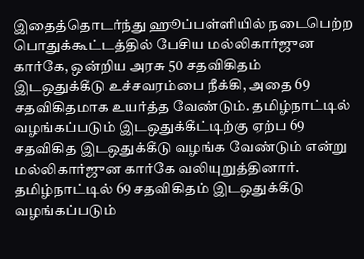இதைத்தொடர்ந்து ஹூப்பள்ளியில் நடைபெற்ற பொதுக்கூட்டத்தில் பேசிய மல்லிகார்ஜுன கார்கே, ஒன்றிய அரசு 50 சதவிகிதம் இடஒதுக்கீடு உச்சவரம்பை நீக்கி, அதை 69 சதவிகிதமாக உயர்த்த வேண்டும். தமிழ்நாட்டில் வழங்கப்படும் இடஒதுக்கீட்டிற்கு ஏற்ப 69 சதவிகித இடஒதுக்கீடு வழங்க வேண்டும் என்று மல்லிகார்ஜுன கார்கே வலியுறுத்தினார். தமிழ்நாட்டில் 69 சதவிகிதம் இடஒதுக்கீடு வழங்கப்படும்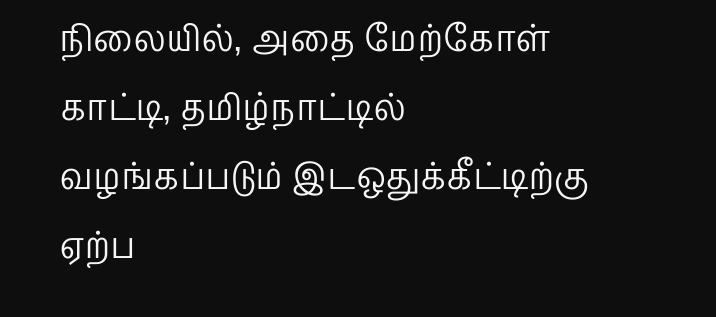நிலையில், அதை மேற்கோள் காட்டி, தமிழ்நாட்டில் வழங்கப்படும் இடஒதுக்கீட்டிற்கு ஏற்ப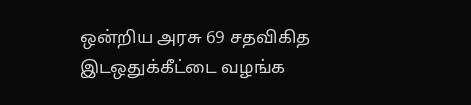ஒன்றிய அரசு 69 சதவிகித இடஒதுக்கீட்டை வழங்க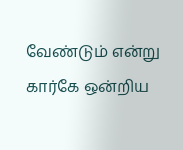வேண்டும் என்று கார்கே ஒன்றிய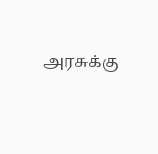அரசுக்கு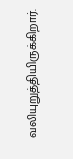வலியுறுத்தியிருக்கிறார்.